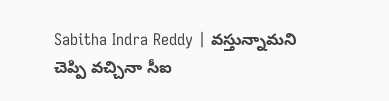Sabitha Indra Reddy | వస్తున్నామని చెప్పి వచ్చినా సీఐ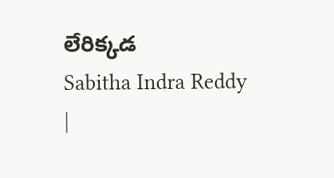లేరిక్కడ
Sabitha Indra Reddy |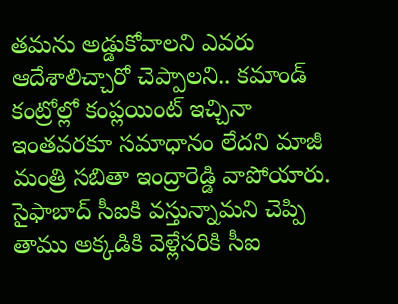తమను అడ్డుకోవాలని ఎవరు ఆదేశాలిచ్చారో చెప్పాలని.. కమాండ్ కంట్రోల్లో కంప్లయింట్ ఇచ్చినా ఇంతవరకూ సమాధానం లేదని మాజీ మంత్రి సబితా ఇంద్రారెడ్డి వాపోయారు. సైఫాబాద్ సీఐకి వస్తున్నామని చెప్పి తాము అక్కడికి వెళ్లేసరికి సీఐ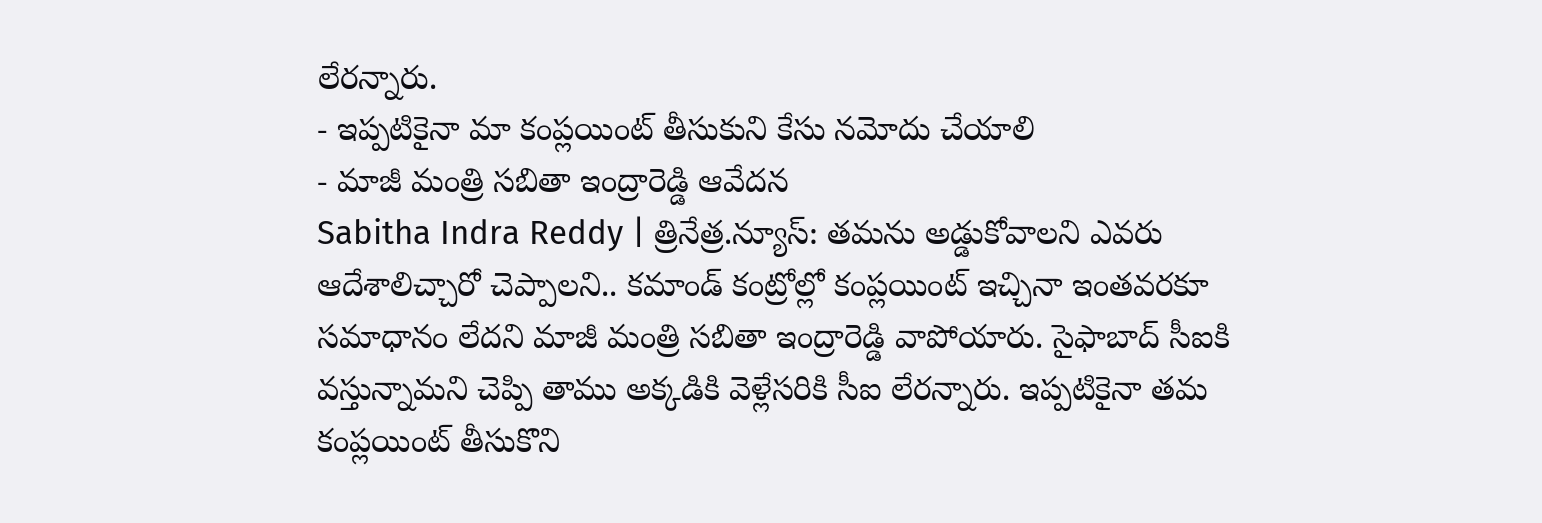లేరన్నారు.
- ఇప్పటికైనా మా కంప్లయింట్ తీసుకుని కేసు నమోదు చేయాలి
- మాజీ మంత్రి సబితా ఇంద్రారెడ్డి ఆవేదన
Sabitha Indra Reddy | త్రినేత్ర.న్యూస్: తమను అడ్డుకోవాలని ఎవరు ఆదేశాలిచ్చారో చెప్పాలని.. కమాండ్ కంట్రోల్లో కంప్లయింట్ ఇచ్చినా ఇంతవరకూ సమాధానం లేదని మాజీ మంత్రి సబితా ఇంద్రారెడ్డి వాపోయారు. సైఫాబాద్ సీఐకి వస్తున్నామని చెప్పి తాము అక్కడికి వెళ్లేసరికి సీఐ లేరన్నారు. ఇప్పటికైనా తమ కంప్లయింట్ తీసుకొని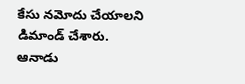కేసు నమోదు చేయాలని డిమాండ్ చేశారు. ఆనాడు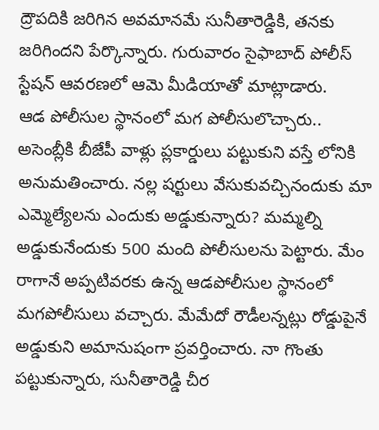ద్రౌపదికి జరిగిన అవమానమే సునీతారెడ్డికి, తనకు జరిగిందని పేర్కొన్నారు. గురువారం సైఫాబాద్ పోలీస్ స్టేషన్ ఆవరణలో ఆమె మీడియాతో మాట్లాడారు.
ఆడ పోలీసుల స్థానంలో మగ పోలీసులొచ్చారు..
అసెంబ్లీకి బీజేపీ వాళ్లు ప్లకార్డులు పట్టుకుని వస్తే లోనికి అనుమతించారు. నల్ల షర్టులు వేసుకువచ్చినందుకు మా ఎమ్మెల్యేలను ఎందుకు అడ్డుకున్నారు? మమ్మల్ని అడ్డుకునేందుకు 500 మంది పోలీసులను పెట్టారు. మేం రాగానే అప్పటివరకు ఉన్న ఆడపోలీసుల స్థానంలో మగపోలీసులు వచ్చారు. మేమేదో రౌడీలన్నట్లు రోడ్డుపైనే అడ్డుకుని అమానుషంగా ప్రవర్తించారు. నా గొంతు పట్టుకున్నారు, సునీతారెడ్డి చీర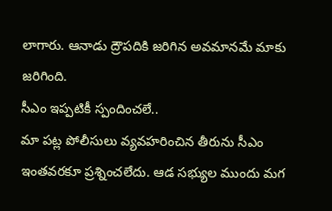లాగారు. ఆనాడు ద్రౌపదికి జరిగిన అవమానమే మాకు జరిగింది.
సీఎం ఇప్పటికీ స్పందించలే..
మా పట్ల పోలీసులు వ్యవహరించిన తీరును సీఎం ఇంతవరకూ ప్రశ్నించలేదు. ఆడ సభ్యుల ముందు మగ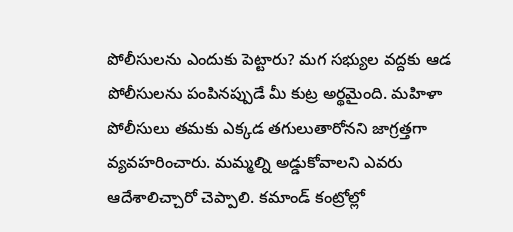పోలీసులను ఎందుకు పెట్టారు? మగ సభ్యుల వద్దకు ఆడ పోలీసులను పంపినప్పుడే మీ కుట్ర అర్థమైంది. మహిళా పోలీసులు తమకు ఎక్కడ తగులుతారోనని జాగ్రత్తగా వ్యవహరించారు. మమ్మల్ని అడ్డుకోవాలని ఎవరు ఆదేశాలిచ్చారో చెప్పాలి. కమాండ్ కంట్రోల్లో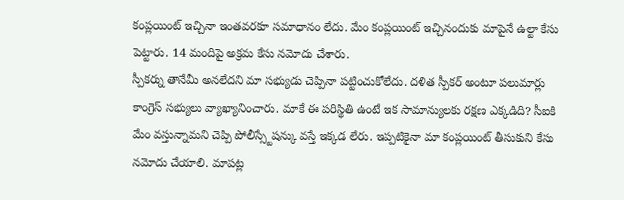కంప్లయింట్ ఇచ్చినా ఇంతవరకూ సమాధానం లేదు. మేం కంప్లయింట్ ఇచ్చినందుకు మాపైనే ఉల్టా కేసు పెట్టారు. 14 మందిపై అక్రమ కేసు నమోదు చేశారు.
స్పీకర్ను తానేమీ అనలేదని మా సభ్యుడు చెప్పినా పట్టించుకోలేదు. దళిత స్పీకర్ అంటూ పలుమార్లు కాంగ్రెస్ సభ్యులు వ్యాఖ్యానించారు. మాకే ఈ పరిస్థితి ఉంటే ఇక సామాన్యులకు రక్షణ ఎక్కడిది? సీఐకి మేం వస్తున్నామని చెప్పి పోలీస్స్టేషన్కు వస్తే ఇక్కడ లేరు. ఇప్పటికైనా మా కంప్లయింట్ తీసుకుని కేసు నమోదు చేయాలి. మాపట్ల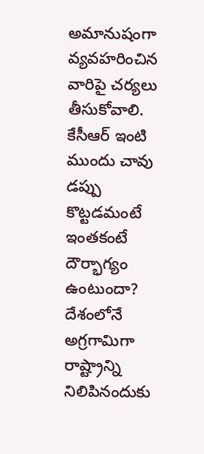అమానుషంగా వ్యవహరించిన వారిపై చర్యలు తీసుకోవాలి.
కేసీఆర్ ఇంటి ముందు చావు డప్పు కొట్టడమంటే ఇంతకంటే దౌర్భాగ్యం ఉంటుందా? దేశంలోనే అగ్రగామిగా రాష్ట్రాన్ని నిలిపినందుకు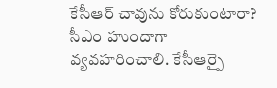కేసీఆర్ చావును కోరుకుంటారా? సీఎం హుందాగా వ్యవహరించాలి. కేసీఆర్పై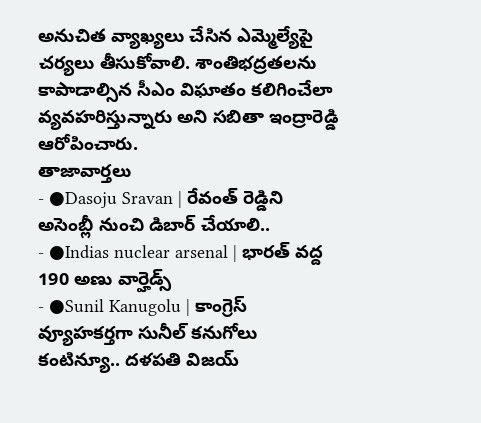అనుచిత వ్యాఖ్యలు చేసిన ఎమ్మెల్యేపై చర్యలు తీసుకోవాలి. శాంతిభద్రతలను కాపాడాల్సిన సీఎం విఘాతం కలిగించేలా వ్యవహరిస్తున్నారు అని సబితా ఇంద్రారెడ్డి ఆరోపించారు.
తాజావార్తలు
- ●Dasoju Sravan | రేవంత్ రెడ్డిని అసెంబ్లీ నుంచి డిబార్ చేయాలి..
- ●Indias nuclear arsenal | భారత్ వద్ద 190 అణు వార్హెడ్స్
- ●Sunil Kanugolu | కాంగ్రెస్ వ్యూహకర్తగా సునీల్ కనుగోలు కంటిన్యూ.. దళపతి విజయ్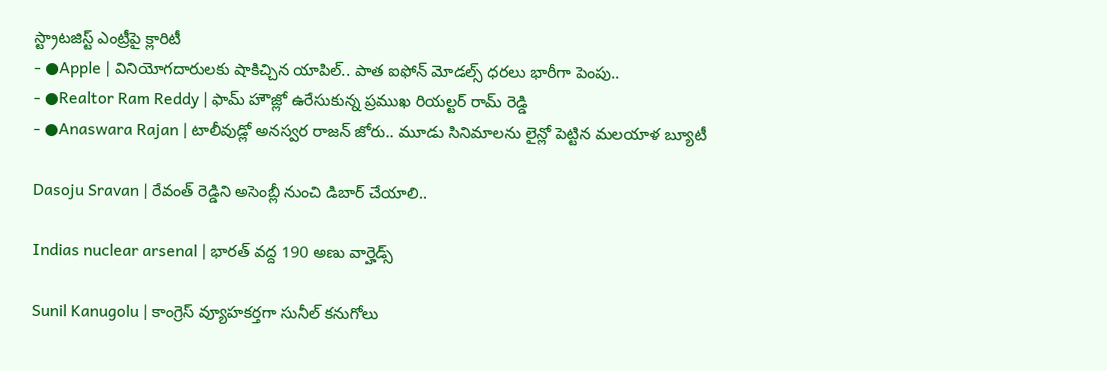స్ట్రాటజిస్ట్ ఎంట్రీపై క్లారిటీ
- ●Apple | వినియోగదారులకు షాకిచ్చిన యాపిల్.. పాత ఐఫోన్ మోడల్స్ ధరలు భారీగా పెంపు..
- ●Realtor Ram Reddy | ఫామ్ హౌజ్లో ఉరేసుకున్న ప్రముఖ రియల్టర్ రామ్ రెడ్డి
- ●Anaswara Rajan | టాలీవుడ్లో అనస్వర రాజన్ జోరు.. మూడు సినిమాలను లైన్లో పెట్టిన మలయాళ బ్యూటీ

Dasoju Sravan | రేవంత్ రెడ్డిని అసెంబ్లీ నుంచి డిబార్ చేయాలి..

Indias nuclear arsenal | భారత్ వద్ద 190 అణు వార్హెడ్స్

Sunil Kanugolu | కాంగ్రెస్ వ్యూహకర్తగా సునీల్ కనుగోలు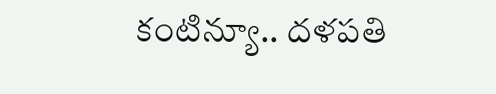కంటిన్యూ.. దళపతి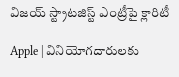విజయ్ స్ట్రాటజిస్ట్ ఎంట్రీపై క్లారిటీ

Apple | వినియోగదారులకు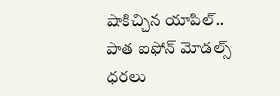షాకిచ్చిన యాపిల్.. పాత ఐఫోన్ మోడల్స్ ధరలు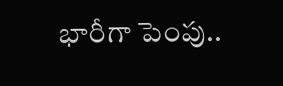భారీగా పెంపు..